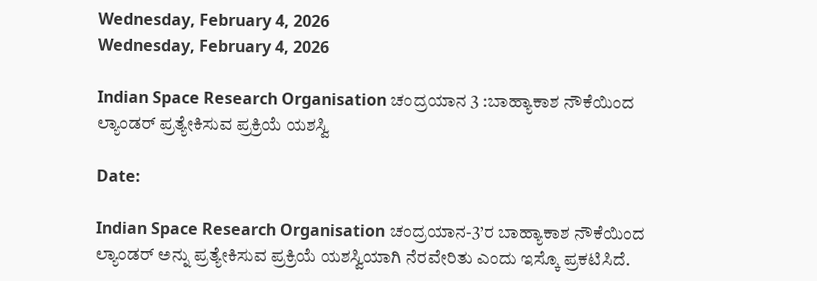Wednesday, February 4, 2026
Wednesday, February 4, 2026

Indian Space Research Organisation ಚಂದ್ರಯಾನ 3 :ಬಾಹ್ಯಾಕಾಶ ನೌಕೆಯಿಂದ ಲ್ಯಾಂಡರ್ ಪ್ರತ್ಯೇಕಿಸುವ ಪ್ರಕ್ರಿಯೆ ಯಶಸ್ವಿ

Date:

Indian Space Research Organisation ಚಂದ್ರಯಾನ-3’ರ ಬಾಹ್ಯಾಕಾಶ ನೌಕೆಯಿಂದ ಲ್ಯಾಂಡರ್ ಅನ್ನು ಪ್ರತ್ಯೇಕಿಸುವ ಪ್ರಕ್ರಿಯೆ ಯಶಸ್ವಿಯಾಗಿ ನೆರವೇರಿತು ಎಂದು ಇಸ್ಕೊ ಪ್ರಕಟಿಸಿದೆ.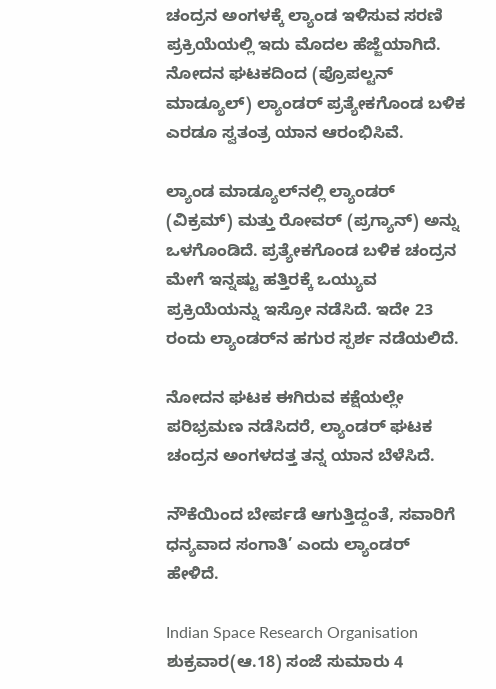ಚಂದ್ರನ ಅಂಗಳಕ್ಕೆ ಲ್ಯಾಂಡ‌ ಇಳಿಸುವ ಸರಣಿ ಪ್ರಕ್ರಿಯೆಯಲ್ಲಿ ಇದು ಮೊದಲ ಹೆಜ್ಜೆಯಾಗಿದೆ. ನೋದನ ಘಟಕದಿಂದ (ಪ್ರೊಪಲ್ಟನ್ ಮಾಡ್ಯೂಲ್) ಲ್ಯಾಂಡರ್ ಪ್ರತ್ಯೇಕಗೊಂಡ ಬಳಿಕ ಎರಡೂ ಸ್ವತಂತ್ರ ಯಾನ ಆರಂಭಿಸಿವೆ.

ಲ್ಯಾಂಡ‌ ಮಾಡ್ಯೂಲ್‌ನಲ್ಲಿ ಲ್ಯಾಂಡರ್ (ವಿಕ್ರಮ್) ಮತ್ತು ರೋವರ್ (ಪ್ರಗ್ಯಾನ್) ಅನ್ನು ಒಳಗೊಂಡಿದೆ. ಪ್ರತ್ಯೇಕಗೊಂಡ ಬಳಿಕ ಚಂದ್ರನ ಮೇಗೆ ಇನ್ನಷ್ಟು ಹತ್ತಿರಕ್ಕೆ ಒಯ್ಯುವ ಪ್ರಕ್ರಿಯೆಯನ್ನು ಇಸ್ರೋ ನಡೆಸಿದೆ. ಇದೇ 23 ರಂದು ಲ್ಯಾಂಡರ್‌ನ ಹಗುರ ಸ್ಪರ್ಶ ನಡೆಯಲಿದೆ.

ನೋದನ ಘಟಕ ಈಗಿರುವ ಕಕ್ಷೆಯಲ್ಲೇ ಪರಿಭ್ರಮಣ ನಡೆಸಿದರೆ, ಲ್ಯಾಂಡರ್ ಘಟಕ ಚಂದ್ರನ ಅಂಗಳದತ್ತ ತನ್ನ ಯಾನ ಬೆಳೆಸಿದೆ.

ನೌಕೆಯಿಂದ ಬೇರ್ಪಡೆ ಆಗುತ್ತಿದ್ದಂತೆ, ಸವಾರಿಗೆ ಧನ್ಯವಾದ ಸಂಗಾತಿ’ ಎಂದು ಲ್ಯಾಂಡರ್ ಹೇಳಿದೆ.

Indian Space Research Organisation ಶುಕ್ರವಾರ(ಆ.18) ಸಂಜೆ ಸುಮಾರು 4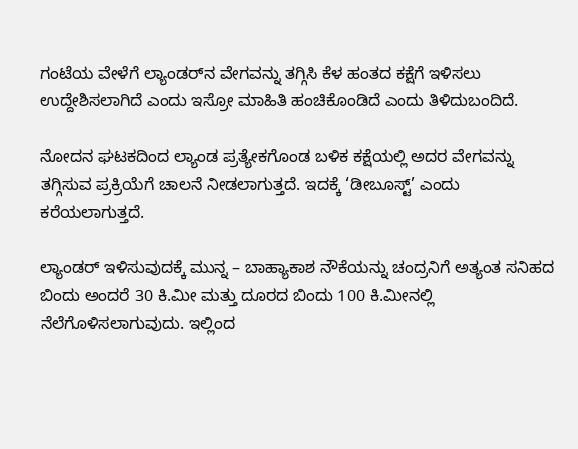ಗಂಟೆಯ ವೇಳೆಗೆ ಲ್ಯಾಂಡರ್‌ನ ವೇಗವನ್ನು ತಗ್ಗಿಸಿ ಕೆಳ ಹಂತದ ಕಕ್ಷೆಗೆ ಇಳಿಸಲು ಉದ್ದೇಶಿಸಲಾಗಿದೆ ಎಂದು ಇಸ್ರೋ ಮಾಹಿತಿ ಹಂಚಿಕೊಂಡಿದೆ ಎಂದು ತಿಳಿದುಬಂದಿದೆ.

ನೋದನ ಘಟಕದಿಂದ ಲ್ಯಾಂಡ‌ ಪ್ರತ್ಯೇಕಗೊಂಡ ಬಳಿಕ ಕಕ್ಷೆಯಲ್ಲಿ ಅದರ ವೇಗವನ್ನು ತಗ್ಗಿಸುವ ಪ್ರಕ್ರಿಯೆಗೆ ಚಾಲನೆ ನೀಡಲಾಗುತ್ತದೆ. ಇದಕ್ಕೆ ‘ಡೀಬೂಸ್ಟ್’ ಎಂದು ಕರೆಯಲಾಗುತ್ತದೆ.

ಲ್ಯಾಂಡರ್ ಇಳಿಸುವುದಕ್ಕೆ ಮುನ್ನ – ಬಾಹ್ಯಾಕಾಶ ನೌಕೆಯನ್ನು ಚಂದ್ರನಿಗೆ ಅತ್ಯಂತ ಸನಿಹದ ಬಿಂದು ಅಂದರೆ 30 ಕಿ.ಮೀ ಮತ್ತು ದೂರದ ಬಿಂದು 100 ಕಿ.ಮೀನಲ್ಲಿ ನೆಲೆಗೊಳಿಸಲಾಗುವುದು. ಇಲ್ಲಿಂದ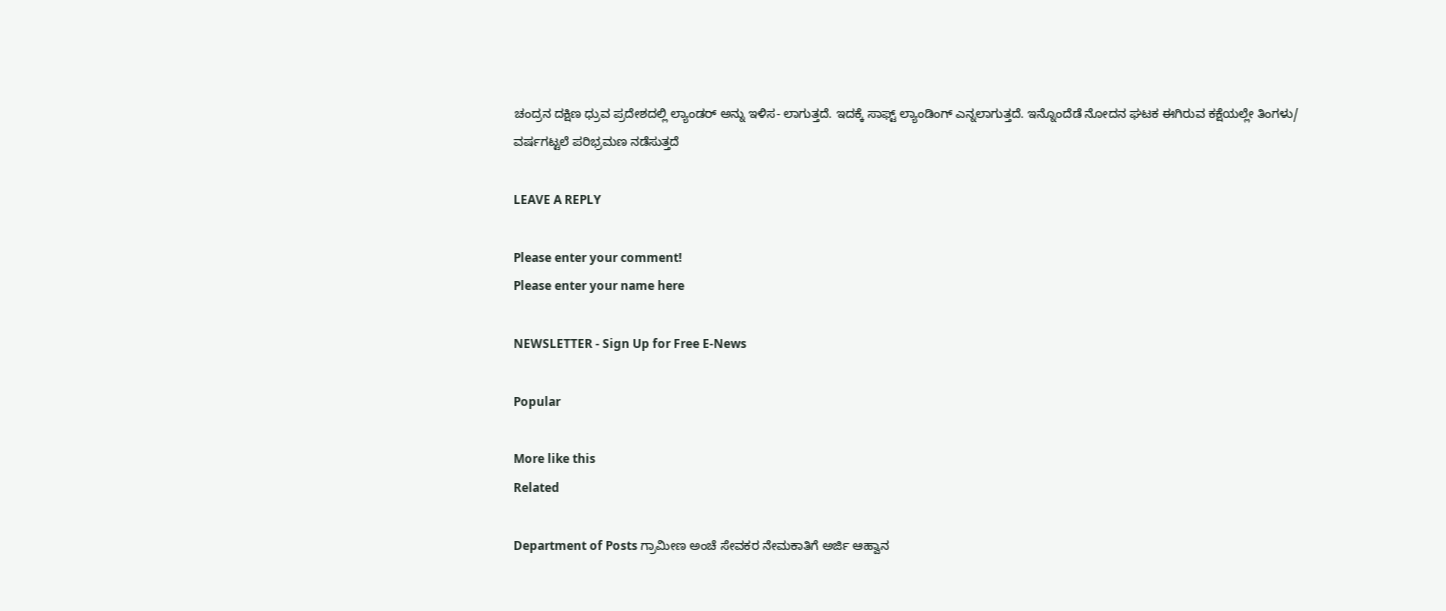ಚಂದ್ರನ ದಕ್ಷಿಣ ಧ್ರುವ ಪ್ರದೇಶದಲ್ಲಿ ಲ್ಯಾಂಡರ್ ಅನ್ನು ಇಳಿಸ- ಲಾಗುತ್ತದೆ. ಇದಕ್ಕೆ ಸಾಫ್ಟ್ ಲ್ಯಾಂಡಿಂಗ್ ಎನ್ನಲಾಗುತ್ತದೆ. ಇನ್ನೊಂದೆಡೆ ನೋದನ ಘಟಕ ಈಗಿರುವ ಕಕ್ಷೆಯಲ್ಲೇ ತಿಂಗಳು/ ವರ್ಷಗಟ್ಟಲೆ ಪರಿಭ್ರಮಣ ನಡೆಸುತ್ತದೆ

LEAVE A REPLY

Please enter your comment!
Please enter your name here

NEWSLETTER - Sign Up for Free E-News

Popular

More like this
Related

Department of Posts ಗ್ರಾಮೀಣ ಅಂಚೆ ಸೇವಕರ ನೇಮಕಾತಿಗೆ ಅರ್ಜಿ ಆಹ್ವಾನ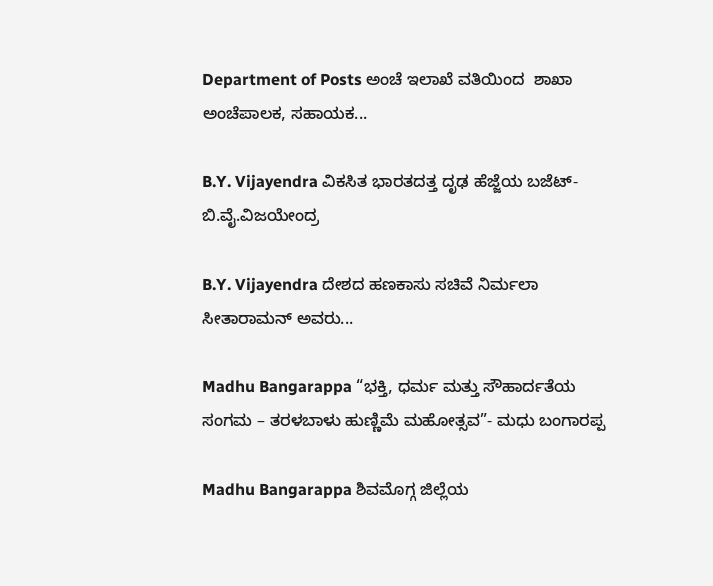Department of Posts ಅಂಚೆ ಇಲಾಖೆ ವತಿಯಿಂದ  ಶಾಖಾ ಅಂಚೆಪಾಲಕ, ಸಹಾಯಕ...

B.Y. Vijayendra ವಿಕಸಿತ ಭಾರತದತ್ತ ದೃಢ ಹೆಜ್ಜೆಯ ಬಜೆಟ್- ಬಿ.ವೈ.ವಿಜಯೇಂದ್ರ

B.Y. Vijayendra ದೇಶದ ಹಣಕಾಸು ಸಚಿವೆ ನಿರ್ಮಲಾ ಸೀತಾರಾಮನ್ ಅವರು...

Madhu Bangarappa “ಭಕ್ತಿ, ಧರ್ಮ ಮತ್ತು ಸೌಹಾರ್ದತೆಯ ಸಂಗಮ – ತರಳಬಾಳು ಹುಣ್ಣಿಮೆ ಮಹೋತ್ಸವ”- ಮಧು ಬಂಗಾರಪ್ಪ

Madhu Bangarappa ಶಿವಮೊಗ್ಗ ಜಿಲ್ಲೆಯ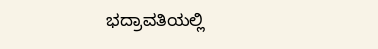ಭದ್ರಾವತಿಯಲ್ಲಿ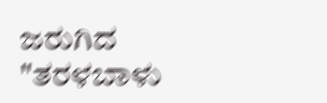ಜರುಗಿದ "ತರಳಬಾಳು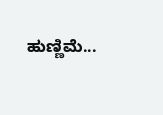ಹುಣ್ಣಿಮೆ...